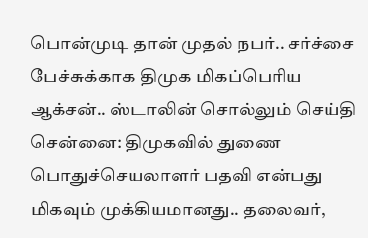பொன்முடி தான் முதல் நபர்.. சர்ச்சை பேச்சுக்காக திமுக மிகப்பெரிய ஆக்சன்.. ஸ்டாலின் சொல்லும் செய்தி
சென்னை: திமுகவில் துணை பொதுச்செயலாளர் பதவி என்பது மிகவும் முக்கியமானது.. தலைவர்,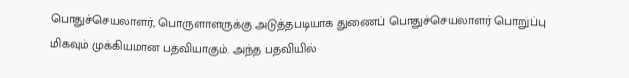பொதுச்செயலாளர், பொருளாளருக்கு அடுத்தபடியாக துணைப் பொதுச்செயலாளர் பொறுப்பு மிகவும் முக்கியமான பதவியாகும். அந்த பதவியில்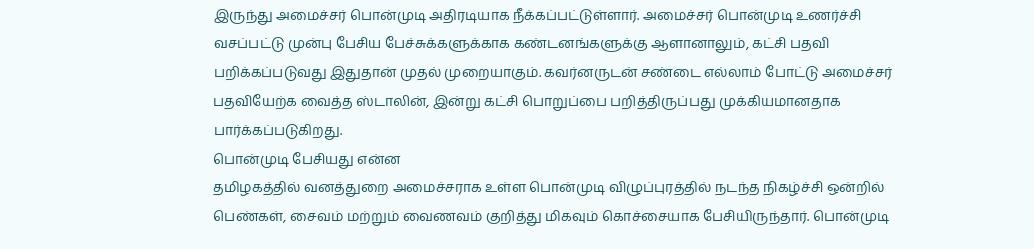இருந்து அமைச்சர் பொன்முடி அதிரடியாக நீக்கப்பட்டுள்ளார். அமைச்சர் பொன்முடி உணர்ச்சி வசப்பட்டு முன்பு பேசிய பேச்சுக்களுக்காக கண்டனங்களுக்கு ஆளானாலும், கட்சி பதவி பறிக்கப்படுவது இதுதான் முதல் முறையாகும். கவர்னருடன் சண்டை எல்லாம் போட்டு அமைச்சர் பதவியேற்க வைத்த ஸ்டாலின், இன்று கட்சி பொறுப்பை பறித்திருப்பது முக்கியமானதாக பார்க்கப்படுகிறது.
பொன்முடி பேசியது என்ன
தமிழகத்தில் வனத்துறை அமைச்சராக உள்ள பொன்முடி விழுப்புரத்தில் நடந்த நிகழ்ச்சி ஒன்றில் பெண்கள், சைவம் மற்றும் வைணவம் குறித்து மிகவும் கொச்சையாக பேசியிருந்தார். பொன்முடி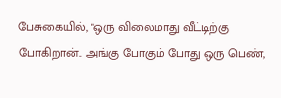பேசுகையில், "ஒரு விலைமாது வீட்டிற்கு போகிறான்.. அங்கு போகும் போது ஒரு பெண்,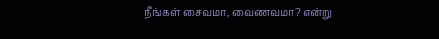நீங்கள் சைவமா, வைணவமா? என்று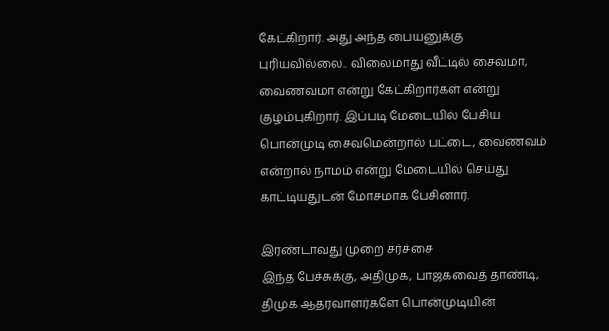கேட்கிறார். அது அந்த பையனுக்கு புரியவில்லை.. விலைமாது வீட்டில் சைவமா, வைணவமா என்று கேட்கிறார்கள் என்று குழம்புகிறார். இப்படி மேடையில் பேசிய பொன்முடி சைவமென்றால் பட்டை, வைணவம் என்றால் நாமம் என்று மேடையில் செய்து காட்டியதுடன் மோசமாக பேசினார்.

இரண்டாவது முறை சர்ச்சை
இந்த பேச்சுக்கு, அதிமுக, பாஜகவைத் தாண்டி, திமுக ஆதரவாளர்களே பொன்முடியின்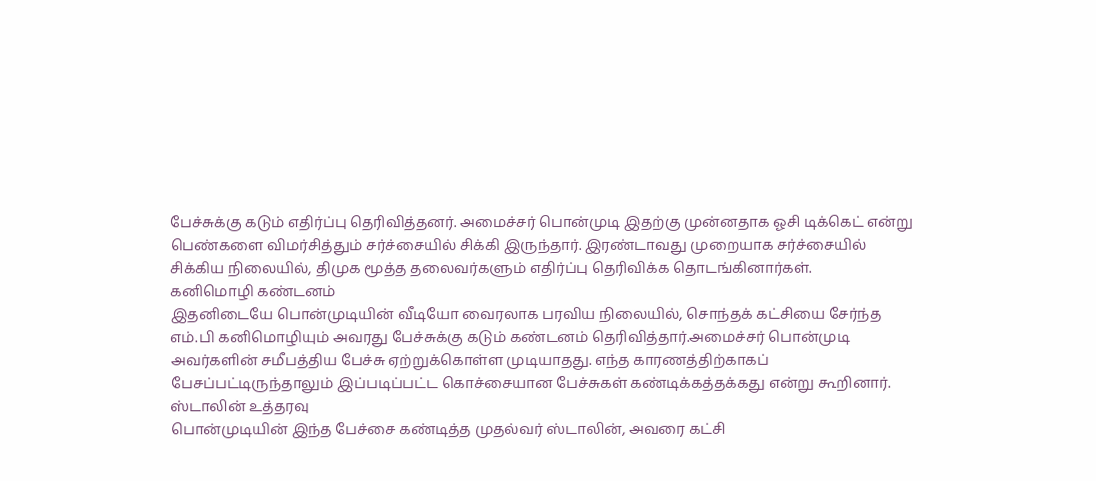பேச்சுக்கு கடும் எதிர்ப்பு தெரிவித்தனர். அமைச்சர் பொன்முடி இதற்கு முன்னதாக ஓசி டிக்கெட் என்று பெண்களை விமர்சித்தும் சர்ச்சையில் சிக்கி இருந்தார். இரண்டாவது முறையாக சர்ச்சையில் சிக்கிய நிலையில், திமுக மூத்த தலைவர்களும் எதிர்ப்பு தெரிவிக்க தொடங்கினார்கள்.
கனிமொழி கண்டனம்
இதனிடையே பொன்முடியின் வீடியோ வைரலாக பரவிய நிலையில், சொந்தக் கட்சியை சேர்ந்த எம்.பி கனிமொழியும் அவரது பேச்சுக்கு கடும் கண்டனம் தெரிவித்தார்.அமைச்சர் பொன்முடி அவர்களின் சமீபத்திய பேச்சு ஏற்றுக்கொள்ள முடியாதது. எந்த காரணத்திற்காகப் பேசப்பட்டிருந்தாலும் இப்படிப்பட்ட கொச்சையான பேச்சுகள் கண்டிக்கத்தக்கது என்று கூறினார்.
ஸ்டாலின் உத்தரவு
பொன்முடியின் இந்த பேச்சை கண்டித்த முதல்வர் ஸ்டாலின், அவரை கட்சி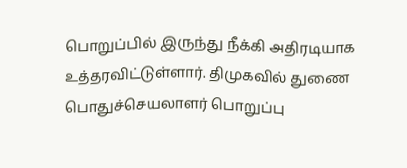பொறுப்பில் இருந்து நீக்கி அதிரடியாக உத்தரவிட்டுள்ளார். திமுகவில் துணை பொதுச்செயலாளர் பொறுப்பு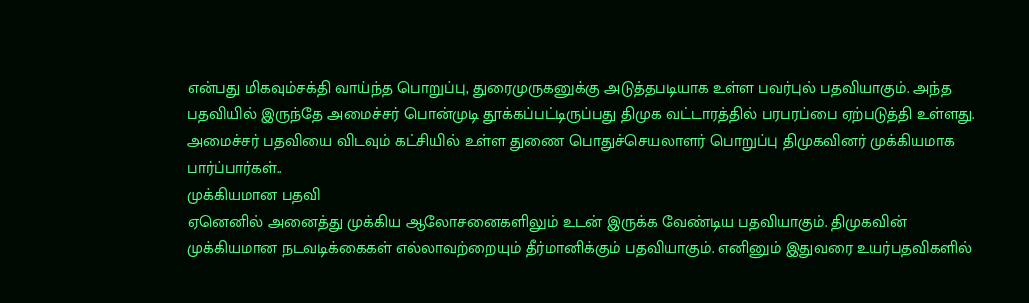என்பது மிகவும்சக்தி வாய்ந்த பொறுப்பு, துரைமுருகனுக்கு அடுத்தபடியாக உள்ள பவர்புல் பதவியாகும். அந்த பதவியில் இருந்தே அமைச்சர் பொன்முடி தூக்கப்பட்டிருப்பது திமுக வட்டாரத்தில் பரபரப்பை ஏற்படுத்தி உள்ளது. அமைச்சர் பதவியை விடவும் கட்சியில் உள்ள துணை பொதுச்செயலாளர் பொறுப்பு திமுகவினர் முக்கியமாக பார்ப்பார்கள்..
முக்கியமான பதவி
ஏனெனில் அனைத்து முக்கிய ஆலோசனைகளிலும் உடன் இருக்க வேண்டிய பதவியாகும். திமுகவின் முக்கியமான நடவடிக்கைகள் எல்லாவற்றையும் தீர்மானிக்கும் பதவியாகும். எனினும் இதுவரை உயர்பதவிகளில்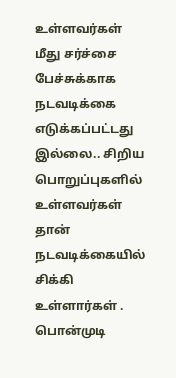உள்ளவர்கள் மீது சர்ச்சை பேச்சுக்காக நடவடிக்கை எடுக்கப்பட்டது இல்லை.. சிறிய பொறுப்புகளில் உள்ளவர்கள் தான் நடவடிக்கையில் சிக்கி உள்ளார்கள் .
பொன்முடி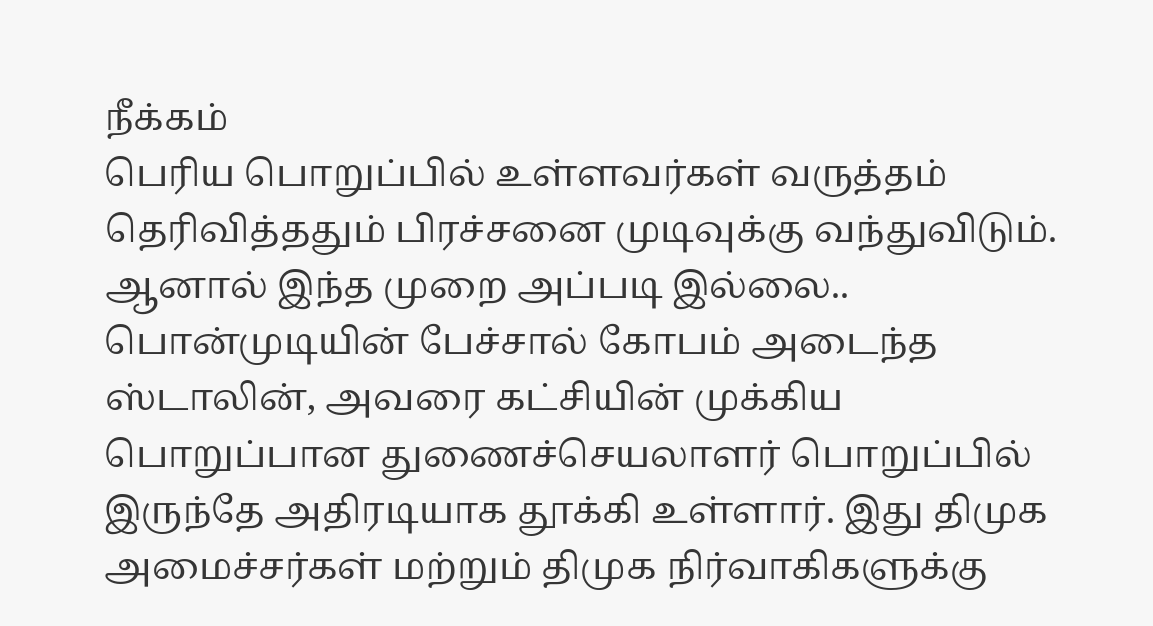நீக்கம்
பெரிய பொறுப்பில் உள்ளவர்கள் வருத்தம் தெரிவித்ததும் பிரச்சனை முடிவுக்கு வந்துவிடும். ஆனால் இந்த முறை அப்படி இல்லை.. பொன்முடியின் பேச்சால் கோபம் அடைந்த ஸ்டாலின், அவரை கட்சியின் முக்கிய பொறுப்பான துணைச்செயலாளர் பொறுப்பில் இருந்தே அதிரடியாக தூக்கி உள்ளார். இது திமுக அமைச்சர்கள் மற்றும் திமுக நிர்வாகிகளுக்கு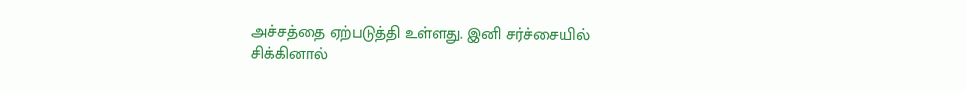அச்சத்தை ஏற்படுத்தி உள்ளது. இனி சர்ச்சையில் சிக்கினால்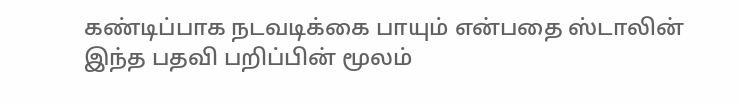கண்டிப்பாக நடவடிக்கை பாயும் என்பதை ஸ்டாலின் இந்த பதவி பறிப்பின் மூலம்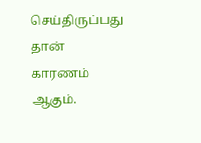செய்திருப்பது தான் காரணம் ஆகும்.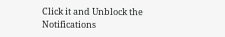Click it and Unblock the Notifications